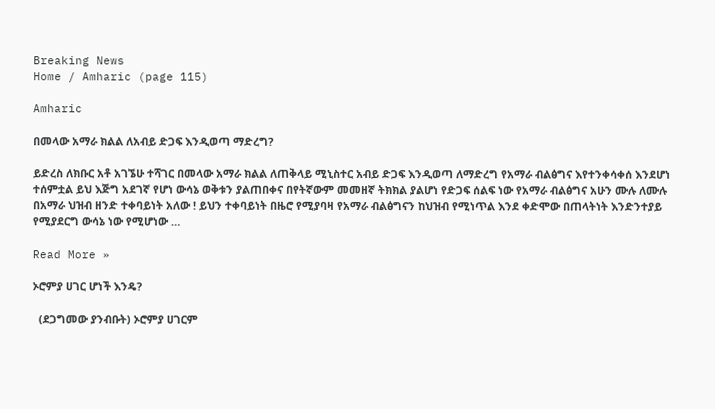Breaking News
Home / Amharic (page 115)

Amharic

በመላው አማራ ክልል ለአብይ ድጋፍ እንዲወጣ ማድረግ?

ይድረስ ለክቡር አቶ አገኜሁ ተሻገር በመላው አማራ ክልል ለጠቅላይ ሚኒስተር አብይ ድጋፍ እንዲወጣ ለማድረግ የአማራ ብልፅግና እየተንቀሳቀሰ እንደሆነ ተሰምቷል ይህ እጅግ አደገኛ የሆነ ውሳኔ ወቅቱን ያልጠበቀና በየትኛውም መመዘኛ ትክክል ያልሆነ የድጋፍ ሰልፍ ነው የአማራ ብልፅግና አሁን ሙሉ ለሙሉ በአማራ ህዝብ ዘንድ ተቀባይነት አለው ! ይህን ተቀባይነት በዜሮ የሚያባዛ የአማራ ብልፅግናን ከህዝብ የሚነጥል እንደ ቀድሞው በጠላትነት እንድንተያይ የሚያደርግ ውሳኔ ነው የሚሆነው …

Read More »

ኦሮምያ ሀገር ሆነች እንዴ?

  (ደጋግመው ያንብቡት) ኦሮምያ ሀገርም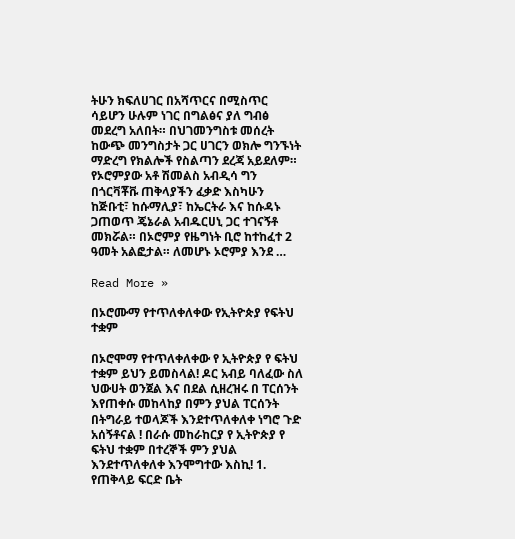ትሁን ክፍለሀገር በአሻጥርና በሚስጥር ሳይሆን ሁሉም ነገር በግልፅና ያለ ግብፅ መደረግ አለበት። በህገመንግስቱ መሰረት ከውጭ መንግስታት ጋር ሀገርን ወክሎ ግንኙነት ማድረግ የክልሎች የስልጣን ደረጃ አይደለም። የኦሮምያው አቶ ሽመልስ አብዲሳ ግን በጎርቫቾቩ ጠቅላያችን ፈቃድ እስካሁን ከጅቡቲ፣ ከሱማሊያ፣ ከኤርትራ እና ከሱዳኑ ጋጠወጥ ጄኔራል አብዱርሀኒ ጋር ተገናኝቶ መክሯል። በኦሮምያ የዜግነት ቢሮ ከተከፈተ 2 ዓመት አልፎታል። ለመሆኑ ኦሮምያ እንደ …

Read More »

በኦሮሙማ የተጥለቀለቀው የኢትዮጵያ የፍትህ ተቋም

በኦሮሞማ የተጥለቀለቀው የ ኢትዮጵያ የ ፍትህ ተቋም ይህን ይመስላል! ዶር አብይ ባለፈው ስለ ህውሀት ወንጀል እና በደል ሲዘረዝሩ በ ፐርሰንት እየጠቀሱ መከላከያ በምን ያህል ፐርሰንት በትግራይ ተወላጆች እንደተጥለቀለቀ ነግሮ ጉድ አሰኝቶናል ! በራሱ መከራከርያ የ ኢትዮጵያ የ ፍትህ ተቋም በተረኞች ምን ያህል እንደተጥለቀለቀ እንሞግተው እስኪ! 1. የጠቅላይ ፍርድ ቤት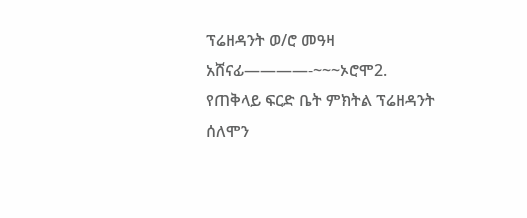ፕሬዘዳንት ወ/ሮ መዓዛ አሸናፊ————-~~~ኦሮሞ2. የጠቅላይ ፍርድ ቤት ምክትል ፕሬዘዳንት ሰለሞን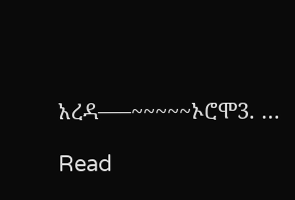አረዳ—–~~~~~ኦሮሞ3. …

Read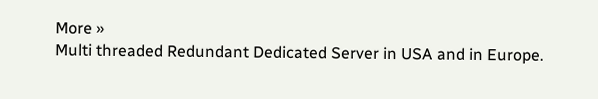More »
Multi threaded Redundant Dedicated Server in USA and in Europe.